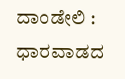ದಾಂಡೇಲಿ : ಧಾರವಾಡದ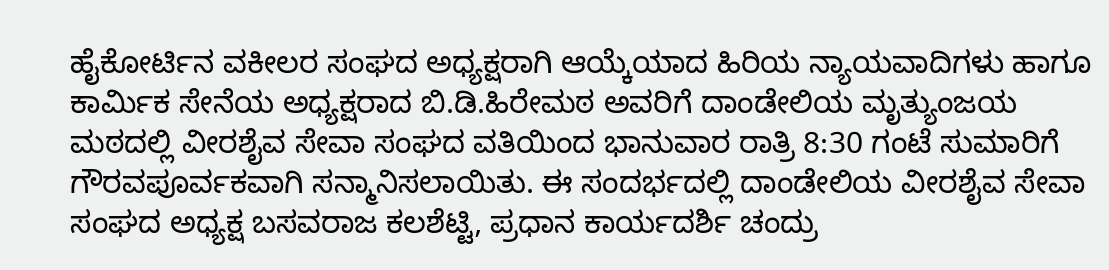ಹೈಕೋರ್ಟಿನ ವಕೀಲರ ಸಂಘದ ಅಧ್ಯಕ್ಷರಾಗಿ ಆಯ್ಕೆಯಾದ ಹಿರಿಯ ನ್ಯಾಯವಾದಿಗಳು ಹಾಗೂ ಕಾರ್ಮಿಕ ಸೇನೆಯ ಅಧ್ಯಕ್ಷರಾದ ಬಿ.ಡಿ.ಹಿರೇಮಠ ಅವರಿಗೆ ದಾಂಡೇಲಿಯ ಮೃತ್ಯುಂಜಯ ಮಠದಲ್ಲಿ ವೀರಶೈವ ಸೇವಾ ಸಂಘದ ವತಿಯಿಂದ ಭಾನುವಾರ ರಾತ್ರಿ 8:30 ಗಂಟೆ ಸುಮಾರಿಗೆ ಗೌರವಪೂರ್ವಕವಾಗಿ ಸನ್ಮಾನಿಸಲಾಯಿತು. ಈ ಸಂದರ್ಭದಲ್ಲಿ ದಾಂಡೇಲಿಯ ವೀರಶೈವ ಸೇವಾ ಸಂಘದ ಅಧ್ಯಕ್ಷ ಬಸವರಾಜ ಕಲಶೆಟ್ಟಿ, ಪ್ರಧಾನ ಕಾರ್ಯದರ್ಶಿ ಚಂದ್ರು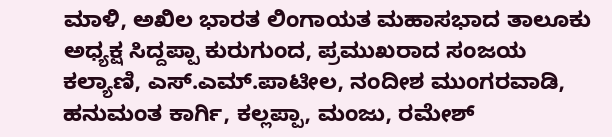ಮಾಳಿ, ಅಖಿಲ ಭಾರತ ಲಿಂಗಾಯತ ಮಹಾಸಭಾದ ತಾಲೂಕು ಅಧ್ಯಕ್ಷ ಸಿದ್ದಪ್ಪಾ ಕುರುಗುಂದ, ಪ್ರಮುಖರಾದ ಸಂಜಯ ಕಲ್ಯಾಣಿ, ಎಸ್.ಎಮ್.ಪಾಟೀಲ, ನಂದೀಶ ಮುಂಗರವಾಡಿ, ಹನುಮಂತ ಕಾರ್ಗಿ, ಕಲ್ಲಪ್ಪಾ, ಮಂಜು, ರಮೇಶ್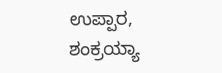ಉಪ್ಪಾರ, ಶಂಕ್ರಯ್ಯಾ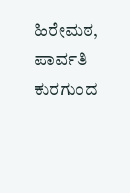ಹಿರೇಮಠ, ಪಾರ್ವತಿ ಕುರಗುಂದ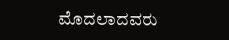ಮೊದಲಾದವರು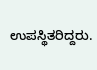ಉಪಸ್ಥಿತರಿದ್ದರು.